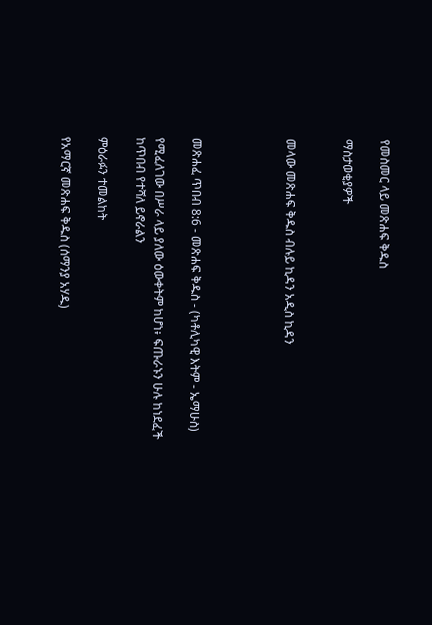የመስመር ላይ መጽሐፍ ቅዱስ

ማስታወቂያዎች


መላው መጽሐፍ ቅዱስ ብሉይ ኪዳን አዲስ ኪዳን




መጽሐፈ ጥበብ 8:6 - መጽሐፍ ቅዱስ - (ካቶሊካዊ እትም - ኤማሁስ)

የሚፈለገው በሥራ ላይ ያለው ዕውቀትም ከሆነ፥ ፍጡራኑን ሁሉ ከነደፈች ከጥበብ የተሻለ ይኖራልን

ምዕራፉን ተመልከት

የአማርኛ መጽሐፍ ቅዱስ (ሰማንያ አሃዱ)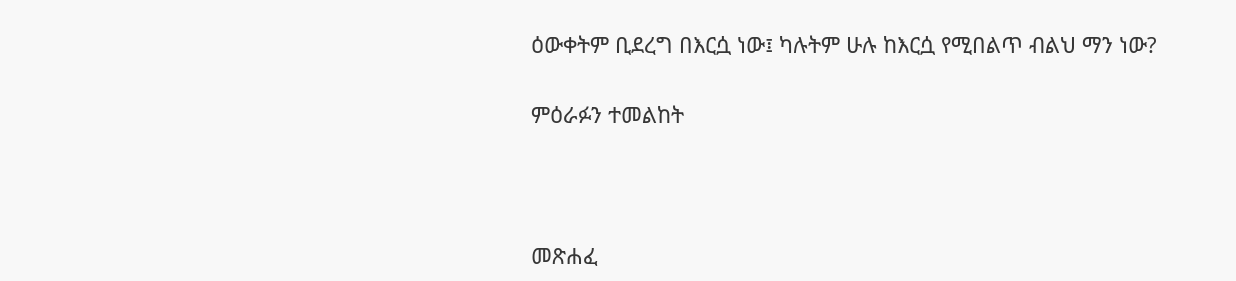ዕውቀትም ቢደረግ በእርሷ ነው፤ ካሉትም ሁሉ ከእርሷ የሚበልጥ ብልህ ማን ነው?

ምዕራፉን ተመልከት



መጽሐፈ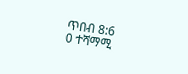ጥበብ 8:6
0 ተሻማሚ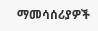ማመሳሰሪያዎች